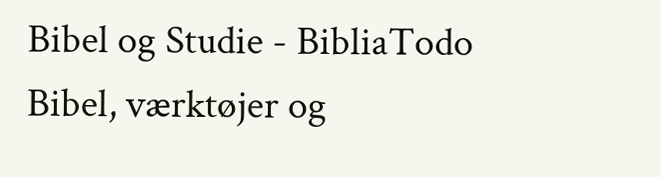Bibel og Studie - BibliaTodo
Bibel, værktøjer og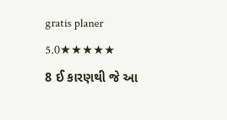gratis planer
5.0★★★★★
8 ઈ કારણથી જે આ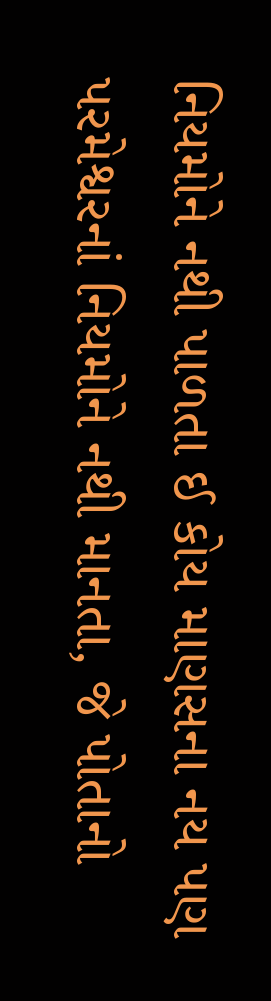નિયમોને નથી પાળતા ઈ કોય માણસના નય પણ પરમેશ્વરનાં નિયમોને નથી માનતા, જે પોતાનો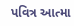પવિત્ર આત્મા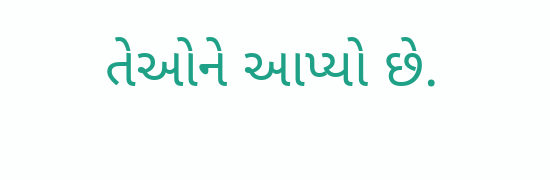તેઓને આપ્યો છે.